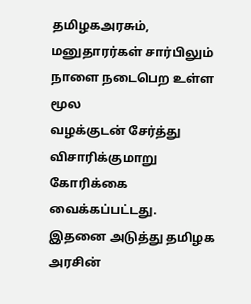தமிழகஅரசும், மனுதாரர்கள் சார்பிலும்
நாளை நடைபெற உள்ள மூல
வழக்குடன் சேர்த்து விசாரிக்குமாறு
கோரிக்கை வைக்கப்பட்டது.
இதனை அடுத்து தமிழக அரசின்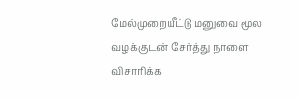மேல்முறையீட்டு மனுவை மூல
வழக்குடன் சேர்த்து நாளை விசாரிக்க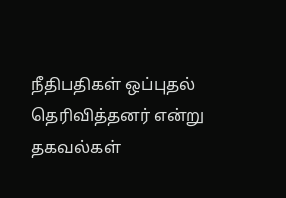நீதிபதிகள் ஒப்புதல் தெரிவித்தனர் என்று தகவல்கள்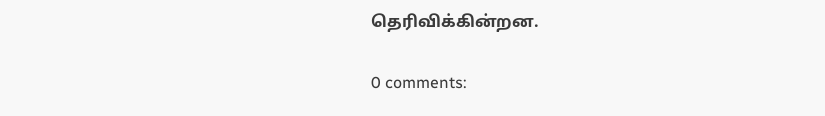தெரிவிக்கின்றன.

0 comments: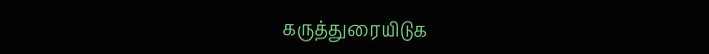கருத்துரையிடுக